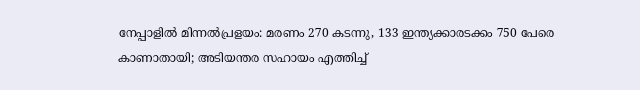നേപ്പാളിൽ മിന്നൽപ്രളയം: മരണം 270 കടന്നു, 133 ഇന്ത്യക്കാരടക്കം 750 പേരെ കാണാതായി; അടിയന്തര സഹായം എത്തിച്ച്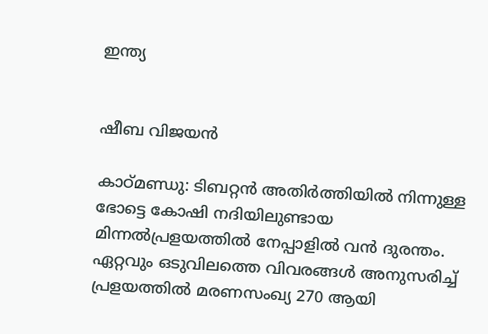ഇന്ത്യ


ഷീബ വിജയൻ

കാഠ്മണ്ഡു: ടിബറ്റൻ അതിർത്തിയിൽ നിന്നുള്ള ഭോട്ടെ കോഷി നദിയിലുണ്ടായ മിന്നൽപ്രളയത്തിൽ നേപ്പാളിൽ വൻ ദുരന്തം. ഏറ്റവും ഒടുവിലത്തെ വിവരങ്ങൾ അനുസരിച്ച് പ്രളയത്തിൽ മരണസംഖ്യ 270 ആയി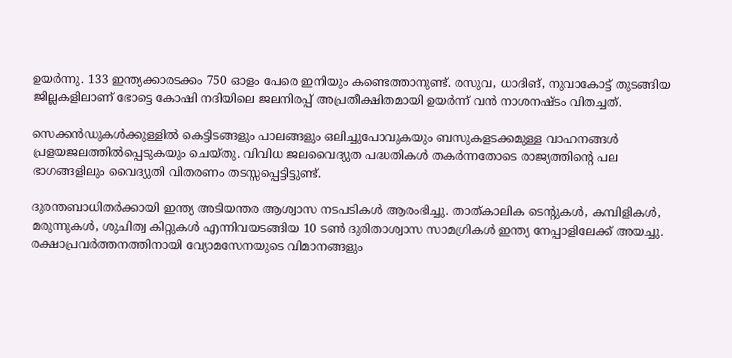ഉയർന്നു. 133 ഇന്ത്യക്കാരടക്കം 750 ഓളം പേരെ ഇനിയും കണ്ടെത്താനുണ്ട്. രസുവ, ധാദിങ്, നുവാകോട്ട് തുടങ്ങിയ ജില്ലകളിലാണ് ഭോട്ടെ കോഷി നദിയിലെ ജലനിരപ്പ് അപ്രതീക്ഷിതമായി ഉയർന്ന് വൻ നാശനഷ്ടം വിതച്ചത്.

സെക്കൻഡുകൾക്കുള്ളിൽ കെട്ടിടങ്ങളും പാലങ്ങളും ഒലിച്ചുപോവുകയും ബസുകളടക്കമുള്ള വാഹനങ്ങൾ പ്രളയജലത്തിൽപ്പെടുകയും ചെയ്തു. വിവിധ ജലവൈദ്യുത പദ്ധതികൾ തകർന്നതോടെ രാജ്യത്തിന്റെ പല ഭാഗങ്ങളിലും വൈദ്യുതി വിതരണം തടസ്സപ്പെട്ടിട്ടുണ്ട്.

ദുരന്തബാധിതർക്കായി ഇന്ത്യ അടിയന്തര ആശ്വാസ നടപടികൾ ആരംഭിച്ചു. താത്കാലിക ടെന്റുകൾ, കമ്പിളികൾ, മരുന്നുകൾ, ശുചിത്വ കിറ്റുകൾ എന്നിവയടങ്ങിയ 10 ടൺ ദുരിതാശ്വാസ സാമഗ്രികൾ ഇന്ത്യ നേപ്പാളിലേക്ക് അയച്ചു. രക്ഷാപ്രവർത്തനത്തിനായി വ്യോമസേനയുടെ വിമാനങ്ങളും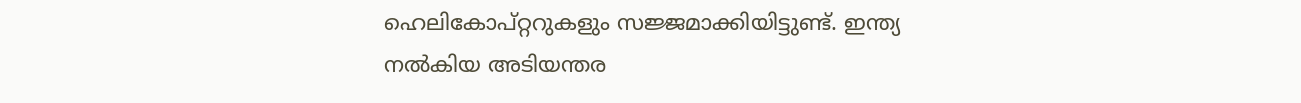ഹെലികോപ്റ്ററുകളും സജ്ജമാക്കിയിട്ടുണ്ട്. ഇന്ത്യ നൽകിയ അടിയന്തര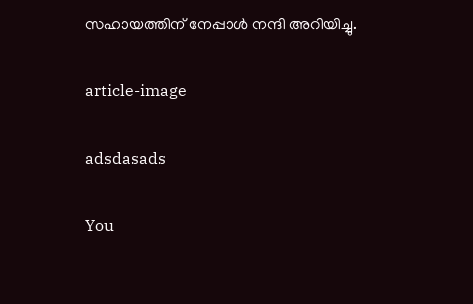സഹായത്തിന് നേപ്പാൾ നന്ദി അറിയിച്ചു.

article-image

adsdasads

You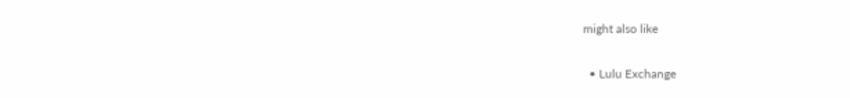might also like

  • Lulu Exchange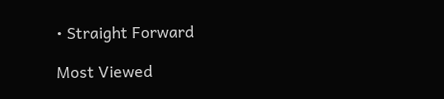• Straight Forward

Most Viewed